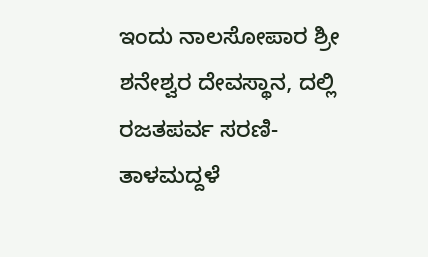ಇಂದು ನಾಲಸೋಪಾರ ಶ್ರೀ ಶನೇಶ್ವರ ದೇವಸ್ಥಾನ, ದಲ್ಲಿ ರಜತಪರ್ವ ಸರಣಿ-ತಾಳಮದ್ದಳೆ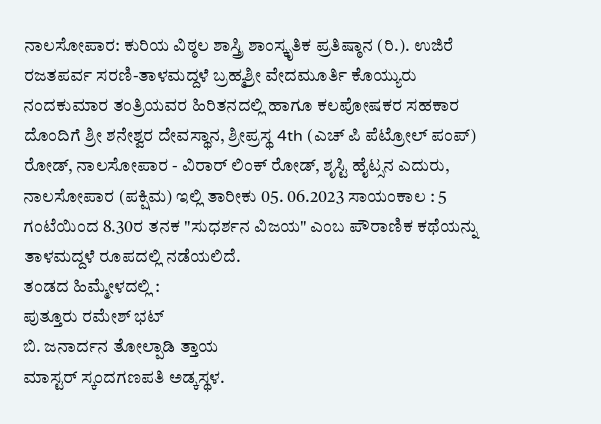ನಾಲಸೋಪಾರ: ಕುರಿಯ ವಿಠ್ಠಲ ಶಾಸ್ತ್ರಿ ಶಾಂಸ್ಕೃತಿಕ ಪ್ರತಿಷ್ಠಾನ (ರಿ.). ಉಜಿರೆ ರಜತಪರ್ವ ಸರಣಿ-ತಾಳಮದ್ದಳೆ ಬ್ರಹ್ಮಶ್ರೀ ವೇದಮೂರ್ತಿ ಕೊಯ್ಯುರು ನಂದಕುಮಾರ ತಂತ್ರಿಯವರ ಹಿರಿತನದಲ್ಲಿ ಹಾಗೂ ಕಲಪೋಷಕರ ಸಹಕಾರ ದೊಂದಿಗೆ ಶ್ರೀ ಶನೇಶ್ವರ ದೇವಸ್ಥಾನ, ಶ್ರೀಪ್ರಸ್ಥ 4th (ಎಚ್ ಪಿ ಪೆಟ್ರೋಲ್ ಪಂಪ್) ರೋಡ್, ನಾಲಸೋಪಾರ - ವಿರಾರ್ ಲಿಂಕ್ ರೋಡ್, ಶೃಸ್ಟಿ ಹೈಟ್ಸನ ಎದುರು, ನಾಲಸೋಪಾರ (ಪಕ್ಷಿಮ) ಇಲ್ಲಿ ತಾರೀಕು 05. 06.2023 ಸಾಯಂಕಾಲ : 5 ಗಂಟೆಯಿಂದ 8.30ರ ತನಕ "ಸುಧರ್ಶನ ವಿಜಯ" ಎಂಬ ಪೌರಾಣಿಕ ಕಥೆಯನ್ನು ತಾಳಮದ್ದಳೆ ರೂಪದಲ್ಲಿ ನಡೆಯಲಿದೆ.
ತಂಡದ ಹಿಮ್ಮೇಳದಲ್ಲಿ :
ಪುತ್ತೂರು ರಮೇಶ್ ಭಟ್
ಬಿ. ಜನಾರ್ದನ ತೋಲ್ಪಾಡಿ ತ್ತಾಯ
ಮಾಸ್ಟರ್ ಸ್ಕಂದಗಣಪತಿ ಅಡ್ಕಸ್ಥಳ.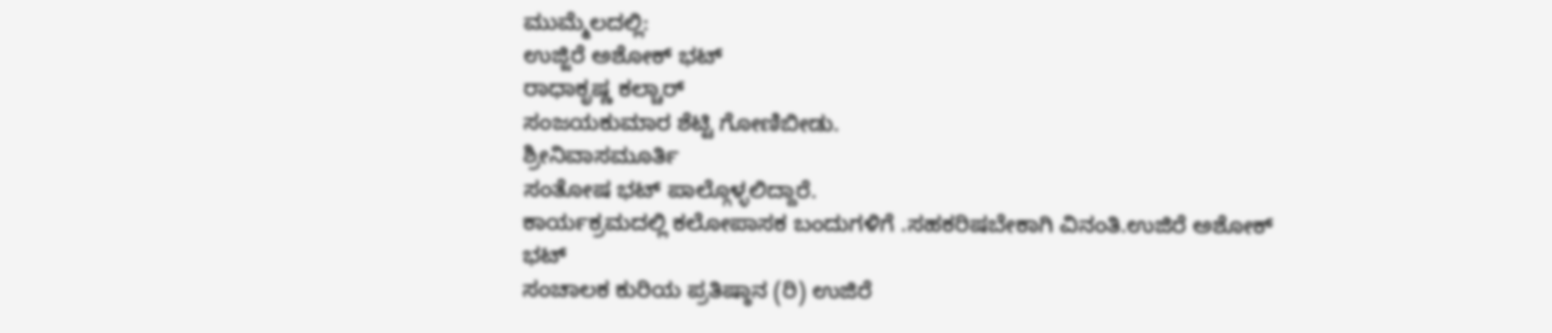ಮುಮ್ಮೆಲದಲ್ಲಿ:
ಉಜ್ಜಿರೆ ಅಶೋಕ್ ಭಟ್
ರಾಧಾಕೃಷ್ಣ ಕಲ್ಚಾರ್
ಸಂಜಯಕುಮಾರ ಶೆಟ್ಟಿ ಗೋಣಿಬೀಡು.
ಶ್ರೀನಿವಾಸಮೂರ್ತಿ
ಸಂತೋಷ ಭಟ್ ಪಾಲ್ಗೊಳ್ಳಲಿದ್ದಾರೆ.
ಕಾರ್ಯಕ್ರಮದಲ್ಲಿ ಕಲೋಪಾಸಕ ಬಂದುಗಳಿಗೆ .ಸಹಕರಿಷಬೇಕಾಗಿ ವಿನಂತಿ.ಉಜಿರೆ ಅಶೋಕ್ ಭಟ್
ಸಂಚಾಲಕ ಕುರಿಯ ಪ್ರತಿಷ್ಠಾನ (ರಿ) ಉಜಿರೆ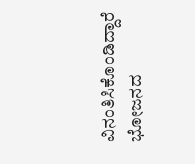ವಿನಂತಿಸಿಕೊಂಡಿದ್ದಾರೆ ಭೋಜನದ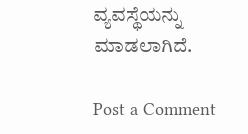ವ್ಯವಸ್ಥೆಯನ್ನು ಮಾಡಲಾಗಿದೆ.

Post a Comment